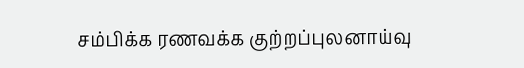சம்பிக்க ரணவக்க குற்றப்புலனாய்வு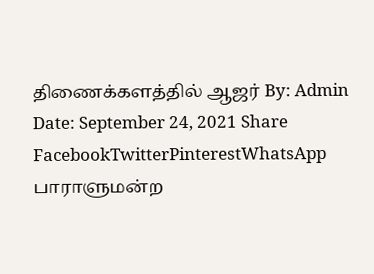திணைக்களத்தில் ஆஜர் By: Admin Date: September 24, 2021 Share FacebookTwitterPinterestWhatsApp பாராளுமன்ற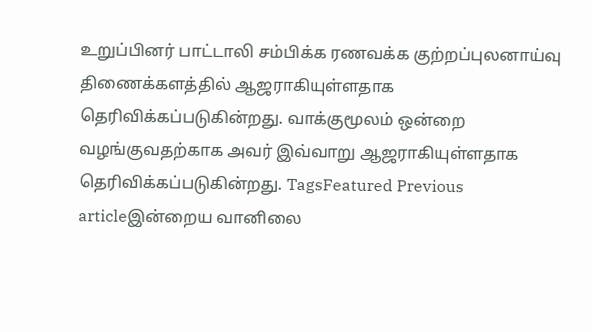உறுப்பினர் பாட்டாலி சம்பிக்க ரணவக்க குற்றப்புலனாய்வு திணைக்களத்தில் ஆஜராகியுள்ளதாக தெரிவிக்கப்படுகின்றது. வாக்குமூலம் ஒன்றை வழங்குவதற்காக அவர் இவ்வாறு ஆஜராகியுள்ளதாக தெரிவிக்கப்படுகின்றது. TagsFeatured Previous articleஇன்றைய வானிலை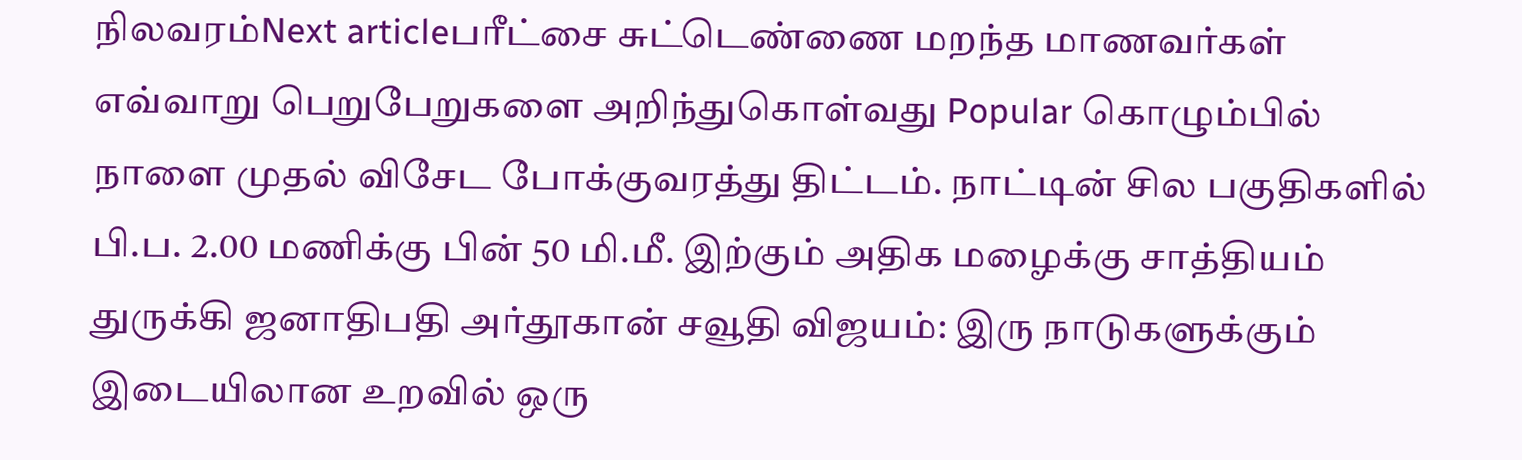நிலவரம்Next articleபரீட்சை சுட்டெண்ணை மறந்த மாணவர்கள் எவ்வாறு பெறுபேறுகளை அறிந்துகொள்வது Popular கொழும்பில் நாளை முதல் விசேட போக்குவரத்து திட்டம். நாட்டின் சில பகுதிகளில் பி.ப. 2.00 மணிக்கு பின் 50 மி.மீ. இற்கும் அதிக மழைக்கு சாத்தியம் துருக்கி ஜனாதிபதி அர்தூகான் சவூதி விஜயம்: இரு நாடுகளுக்கும் இடையிலான உறவில் ஒரு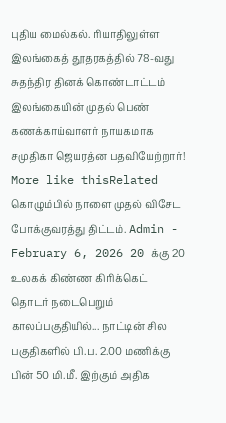புதிய மைல்கல். ரியாதிலுள்ள இலங்கைத் தூதரகத்தில் 78-வது சுதந்திர தினக் கொண்டாட்டம் இலங்கையின் முதல் பெண் கணக்காய்வாளர் நாயகமாக சமுதிகா ஜெயரத்ன பதவியேற்றார்! More like thisRelated கொழும்பில் நாளை முதல் விசேட போக்குவரத்து திட்டம். Admin - February 6, 2026 20 க்கு 20 உலகக் கிண்ண கிரிக்கெட் தொடர் நடைபெறும் காலப்பகுதியில்... நாட்டின் சில பகுதிகளில் பி.ப. 2.00 மணிக்கு பின் 50 மி.மீ. இற்கும் அதிக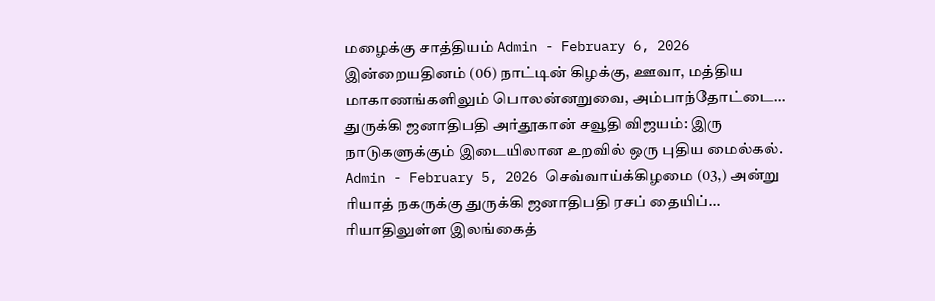மழைக்கு சாத்தியம் Admin - February 6, 2026 இன்றையதினம் (06) நாட்டின் கிழக்கு, ஊவா, மத்திய மாகாணங்களிலும் பொலன்னறுவை, அம்பாந்தோட்டை... துருக்கி ஜனாதிபதி அர்தூகான் சவூதி விஜயம்: இரு நாடுகளுக்கும் இடையிலான உறவில் ஒரு புதிய மைல்கல். Admin - February 5, 2026 செவ்வாய்க்கிழமை (03,) அன்று ரியாத் நகருக்கு துருக்கி ஜனாதிபதி ரசப் தையிப்... ரியாதிலுள்ள இலங்கைத்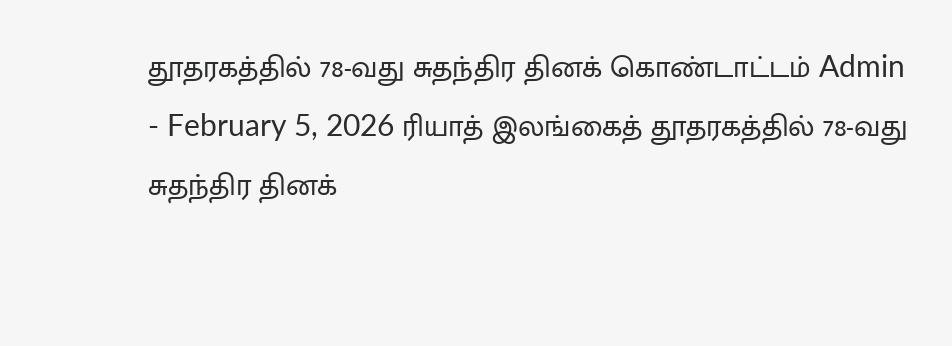தூதரகத்தில் 78-வது சுதந்திர தினக் கொண்டாட்டம் Admin - February 5, 2026 ரியாத் இலங்கைத் தூதரகத்தில் 78-வது சுதந்திர தினக்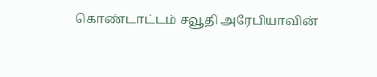கொண்டாட்டம் சவூதி அரேபியாவின்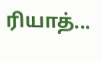ரியாத்...